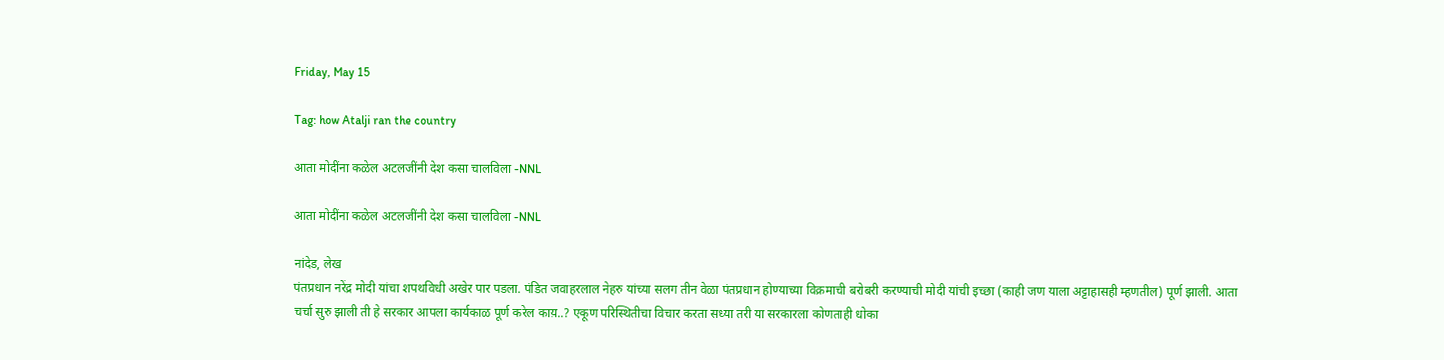Friday, May 15

Tag: how Atalji ran the country

आता मोदींना कळेल अटलजींनी देश कसा चालविला -NNL

आता मोदींना कळेल अटलजींनी देश कसा चालविला -NNL

नांदेड, लेख
पंतप्रधान नरेंद्र मोदी यांचा शपथविधी अखेर पार पडला. पंडित जवाहरलाल नेहरु यांच्या सलग तीन वेळा पंतप्रधान होण्याच्या विक्रमाची बरोबरी करण्याची मोदी यांची इच्छा (काही जण याला अट्टाहासही म्हणतील) पूर्ण झाली. आता चर्चा सुरु झाली ती हे सरकार आपला कार्यकाळ पूर्ण करेल काय़..? एकूण परिस्थितीचा विचार करता सध्या तरी या सरकारला कोणताही धोका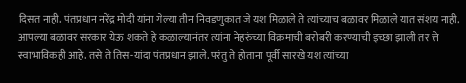दिसत नाही. पंतप्रधान नरेंद्र मोदी यांना गेल्या तीन निवडणुकात जे यश मिळाले ते त्यांच्याच बळावर मिळाले यात संशय नाही. आपल्या बळावर सरकार येऊ शकते हे कळाल्यानंतर त्यांना नेहरुंच्या विक्रमाची बरोबरी करण्याची इच्छा झाली तर त्ते स्वाभाविकही आहे. तसे ते तिस-यांदा पंतप्रधान झाले. परंतु ते होताना पूर्वी सारखे यश त्यांच्या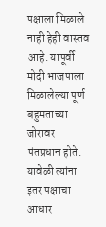पक्षाला मिळाले नाही हेही वास्तव आहे. यापूर्वी मोदी भाजपाला मिळालेल्या पूर्ण बहुमताच्या जोरावर पंतप्रधान होते. यावेळी त्यांना इतर पक्षाचा आधार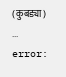(कुबड्या) ...
error: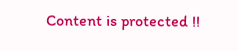Content is protected !!